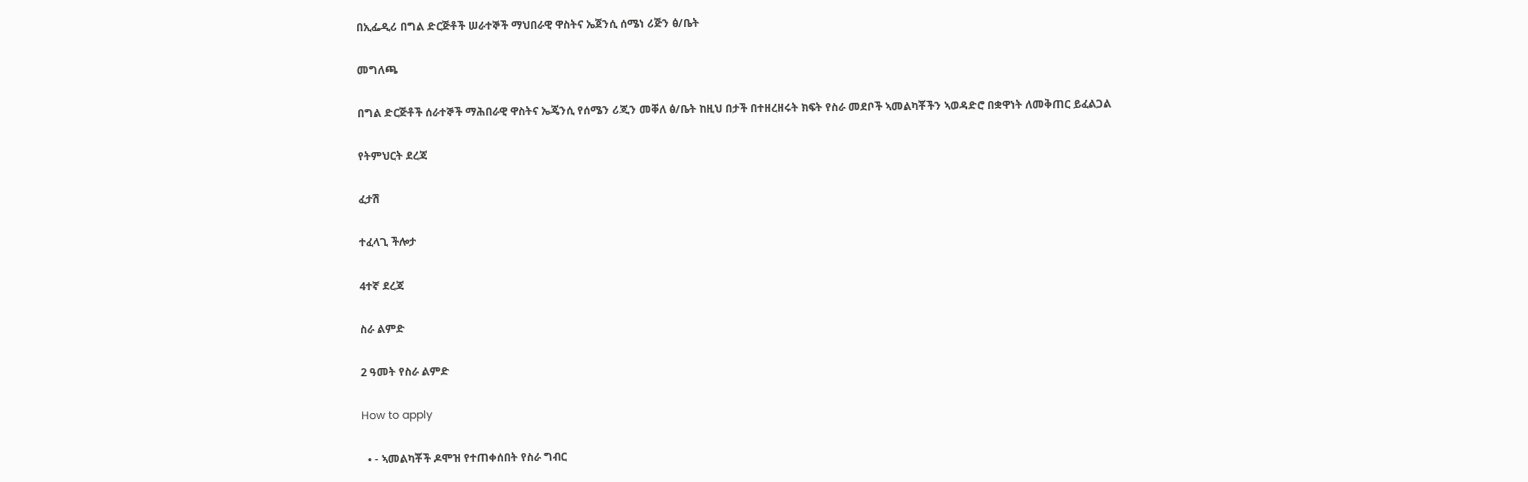በኢፌዲሪ በግል ድርጅቶች ሠራተኞች ማህበራዊ ዋስትና ኤጀንሲ ሰሜነ ሪጅን ፅ/ቤት

መግለጫ

በግል ድርጅቶች ሰራተኞች ማሕበራዊ ዋስትና ኤጄንሲ የሰሜን ሪጂን መቐለ ፅ/ቤት ከዚህ በታች በተዘረዘሩት ክፍት የስራ መደቦች ኣመልካቾችን ኣወዳድሮ በቋዋነት ለመቅጠር ይፈልጋል

የትምህርት ደረጃ

ፈታሽ

ተፈላጊ ችሎታ

4ተኛ ደረጃ

ስራ ልምድ

2 ዓመት የስራ ልምድ

How to apply

  • - ኣመልካቾች ዶሞዝ የተጠቀሰበት የስራ ግብር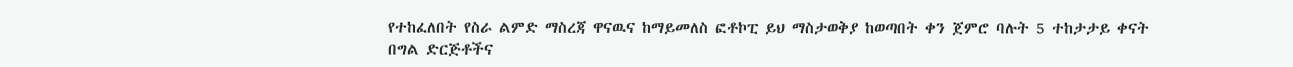የተከፈለበት የስራ ልምድ ማስረጃ ዋናዉና ከማይመለስ ፎቶኮፒ ይህ ማስታወቅያ ከወጣበት ቀን ጀምሮ ባሉት 5 ተከታታይ ቀናት በግል ድርጅቶችና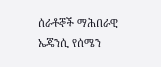ሰራቶኞች ማሕበራዊ ኤጄንሲ የሰሜን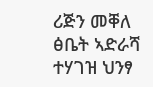ሪጅን መቐለ ፅቤት ኣድራሻ ተሃገዝ ህንፃ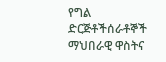የግል ድርጅቶችሰራቶኞች ማህበራዊ ዋስትና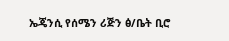ኤጄንሲ የሰሜን ሪጅን ፅ/ቤት ቢሮ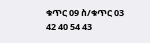ቁጥር 09 ስ/ቁጥር 03 42 40 54 43